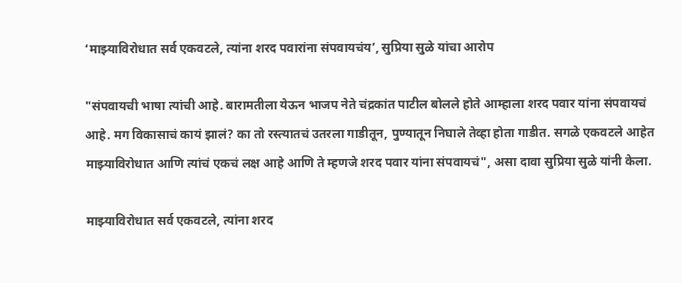‘माझ्याविरोधात सर्व एकवटले, त्यांना शरद पवारांना संपवायचंय’, सुप्रिया सुळे यांचा आरोप

"संपवायची भाषा त्यांची आहे. बारामतीला येऊन भाजप नेते चंद्रकांत पाटील बोलले होते आम्हाला शरद पवार यांना संपवायचं आहे. मग विकासाचं कायं झालं? का तो रस्त्यातचं उतरला गाडीतून, पुण्यातून निघाले तेव्हा होता गाडीत. सगळे एकवटले आहेत माझ्याविरोधात आणि त्यांचं एकचं लक्ष आहे आणि ते म्हणजे शरद पवार यांना संपवायचं", असा दावा सुप्रिया सुळे यांनी केला.

माझ्याविरोधात सर्व एकवटले, त्यांना शरद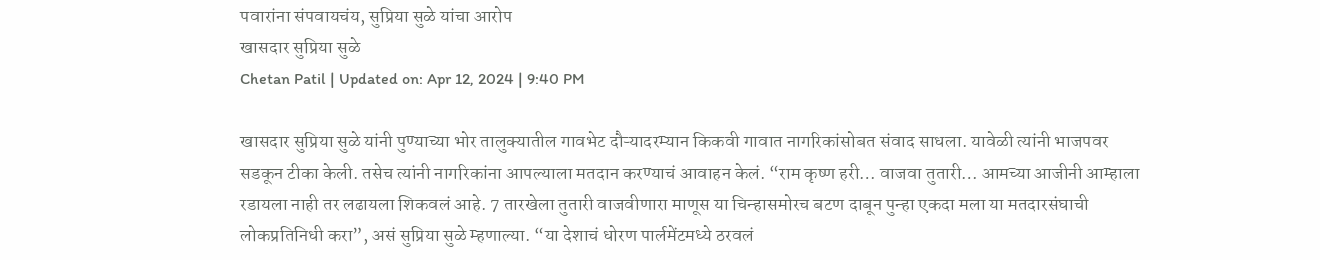पवारांना संपवायचंय, सुप्रिया सुळे यांचा आरोप
खासदार सुप्रिया सुळे
Chetan Patil | Updated on: Apr 12, 2024 | 9:40 PM

खासदार सुप्रिया सुळे यांनी पुण्याच्या भोर तालुक्यातील गावभेट दौऱ्यादरम्यान किकवी गावात नागरिकांसोबत संवाद साधला. यावेळी त्यांनी भाजपवर सडकून टीका केली. तसेच त्यांनी नागरिकांना आपल्याला मतदान करण्याचं आवाहन केलं. “राम कृष्ण हरी… वाजवा तुतारी… आमच्या आजीनी आम्हाला रडायला नाही तर लढायला शिकवलं आहे. 7 तारखेला तुतारी वाजवीणारा माणूस या चिन्हासमोरच बटण दाबून पुन्हा एकदा मला या मतदारसंघाची लोकप्रतिनिधी करा”, असं सुप्रिया सुळे म्हणाल्या. “या देशाचं धोरण पार्लमेंटमध्ये ठरवलं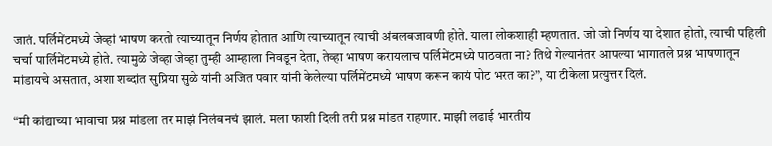जातं. पर्लिमेंटमध्ये जेव्हां भाषण करतो त्याच्यातून निर्णय होतात आणि त्याच्यातून त्याची अंबलबजावणी होते. याला लोकशाही म्हणतात. जो जो निर्णय या देशात होतो, त्याची पहिली चर्चा पार्लिमेंटमध्ये होते. त्यामुळे जेव्हा जेव्हा तुम्ही आम्हाला निवडून देता, तेव्हा भाषण करायलाच पर्लिमेंटमध्ये पाठवता ना? तिथे गेल्यानंतर आपल्या भागातले प्रश्न भाषणातून मांडायचे असतात, अशा शब्दांत सुप्रिया सुळे यांनी अजित पवार यांनी केलेल्या पर्लिमेंटमध्ये भाषण करून कायं पोट भरत का?”, या टीकेला प्रत्युत्तर दिलं.

“मी कांद्याच्या भावाचा प्रश्न मांडला तर माझं निलंबनचं झालं. मला फाशी दिली तरी प्रश्न मांडत राहणार. माझी लढाई भारतीय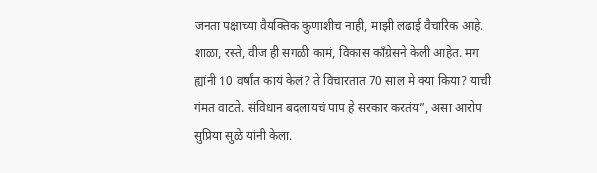जनता पक्षाच्या वैयक्तिक कुणाशीच नाही, माझी लढाई वैचारिक आहे. शाळा, रस्ते, वीज ही सगळी कामं, विकास काँग्रेसने केली आहेत. मग ह्यांनी 10 वर्षांत कायं केलं? ते विचारतात 70 साल मे क्या किया? याची गंमत वाटते. संविधान बदलायचं पाप हे सरकार करतंय”, असा आरोप सुप्रिया सुळे यांनी केला.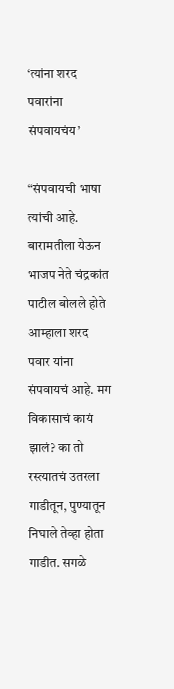‘त्यांना शरद पवारांना संपवायचंय’

“संपवायची भाषा त्यांची आहे. बारामतीला येऊन भाजप नेते चंद्रकांत पाटील बोलले होते आम्हाला शरद पवार यांना संपवायचं आहे. मग विकासाचं कायं झालं? का तो रस्त्यातचं उतरला गाडीतून, पुण्यातून निघाले तेव्हा होता गाडीत. सगळे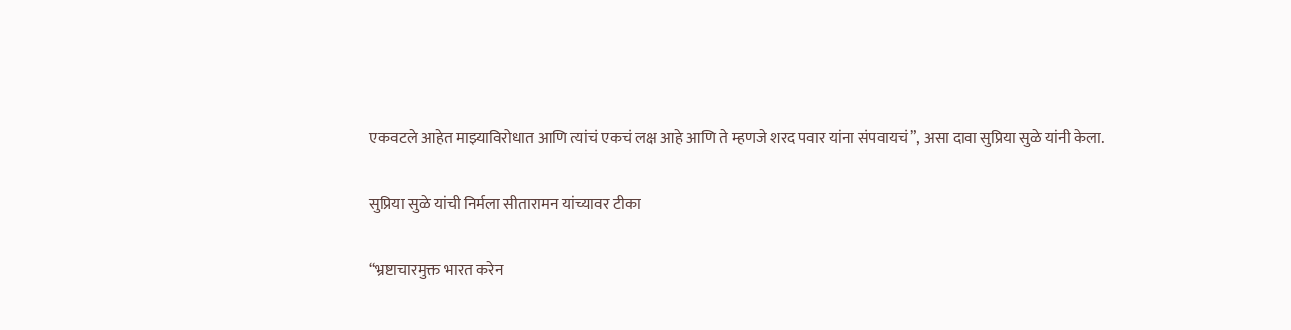एकवटले आहेत माझ्याविरोधात आणि त्यांचं एकचं लक्ष आहे आणि ते म्हणजे शरद पवार यांना संपवायचं”, असा दावा सुप्रिया सुळे यांनी केला.

सुप्रिया सुळे यांची निर्मला सीतारामन यांच्यावर टीका

“भ्रष्टाचारमुक्त भारत करेन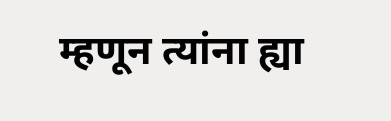म्हणून त्यांना ह्या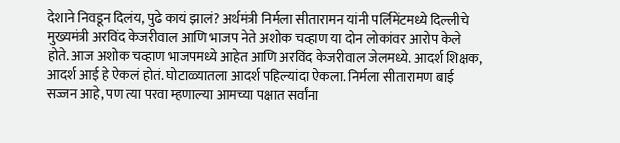देशाने निवडून दिलंय, पुढे कायं झालं? अर्थमंत्री निर्मला सीतारामन यांनी पर्लिमेंटमध्ये दिल्लीचे मुख्यमंत्री अरविंद केजरीवाल आणि भाजप नेते अशोक चव्हाण या दोन लोकांवर आरोप केले होते. आज अशोक चव्हाण भाजपमध्ये आहेत आणि अरविंद केजरीवाल जेलमध्ये. आदर्श शिक्षक, आदर्श आई हे ऐकलं होतं. घोटाळ्यातला आदर्श पहिल्यांदा ऐकला. निर्मला सीतारामण बाई सज्जन आहे, पण त्या परवा म्हणाल्या आमच्या पक्षात सर्वांना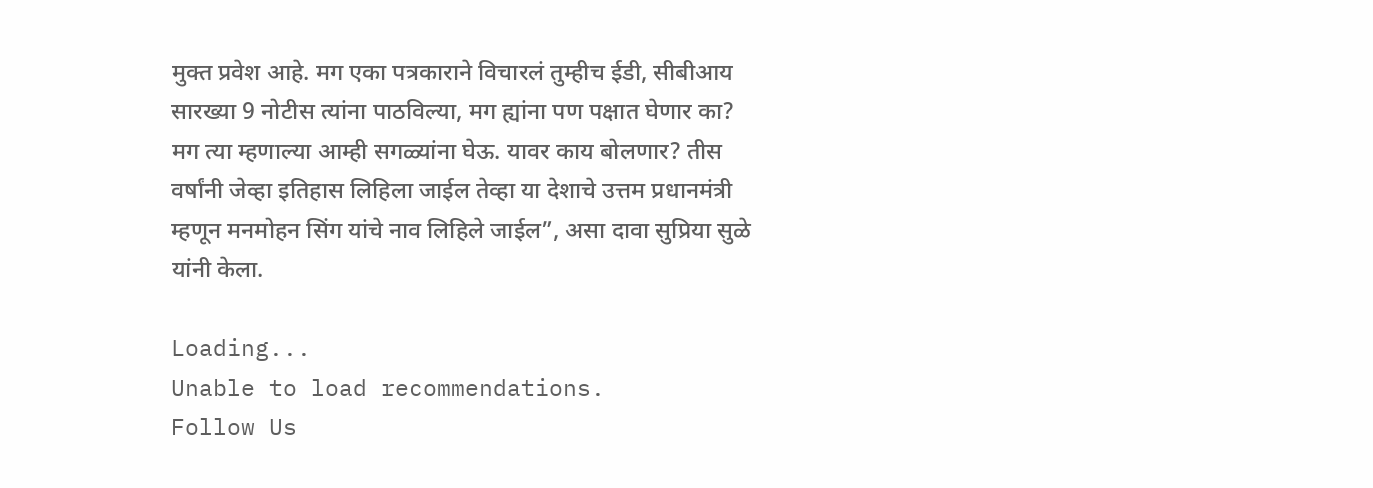मुक्त प्रवेश आहे. मग एका पत्रकाराने विचारलं तुम्हीच ईडी, सीबीआय सारख्या 9 नोटीस त्यांना पाठविल्या, मग ह्यांना पण पक्षात घेणार का? मग त्या म्हणाल्या आम्ही सगळ्यांना घेऊ. यावर काय बोलणार? तीस वर्षांनी जेव्हा इतिहास लिहिला जाईल तेव्हा या देशाचे उत्तम प्रधानमंत्री म्हणून मनमोहन सिंग यांचे नाव लिहिले जाईल”, असा दावा सुप्रिया सुळे यांनी केला.

Loading...
Unable to load recommendations.
Follow Us